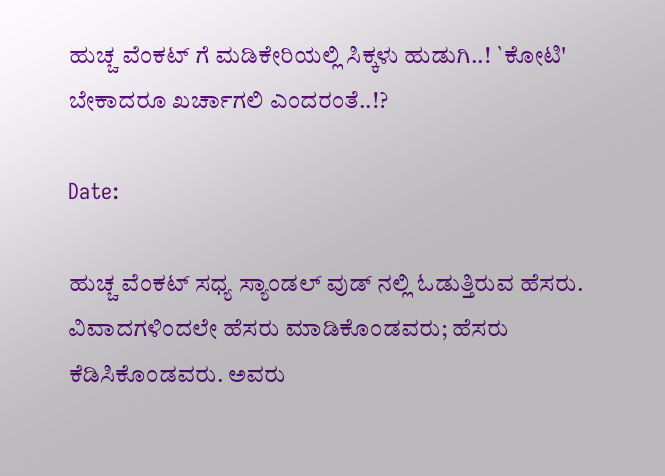ಹುಚ್ಚ ವೆಂಕಟ್ ಗೆ ಮಡಿಕೇರಿಯಲ್ಲಿ ಸಿಕ್ಕಳು ಹುಡುಗಿ..! `ಕೋಟಿ' ಬೇಕಾದರೂ ಖರ್ಚಾಗಲಿ ಎಂದರಂತೆ..!?

Date:

ಹುಚ್ಚ ವೆಂಕಟ್ ಸಧ್ಯ ಸ್ಯಾಂಡಲ್ ವುಡ್ ನಲ್ಲಿ ಓಡುತ್ತಿರುವ ಹೆಸರು. ವಿವಾದಗಳಿಂದಲೇ ಹೆಸರು ಮಾಡಿಕೊಂಡವರು; ಹೆಸರು ಕೆಡಿಸಿಕೊಂಡವರು. ಅವರು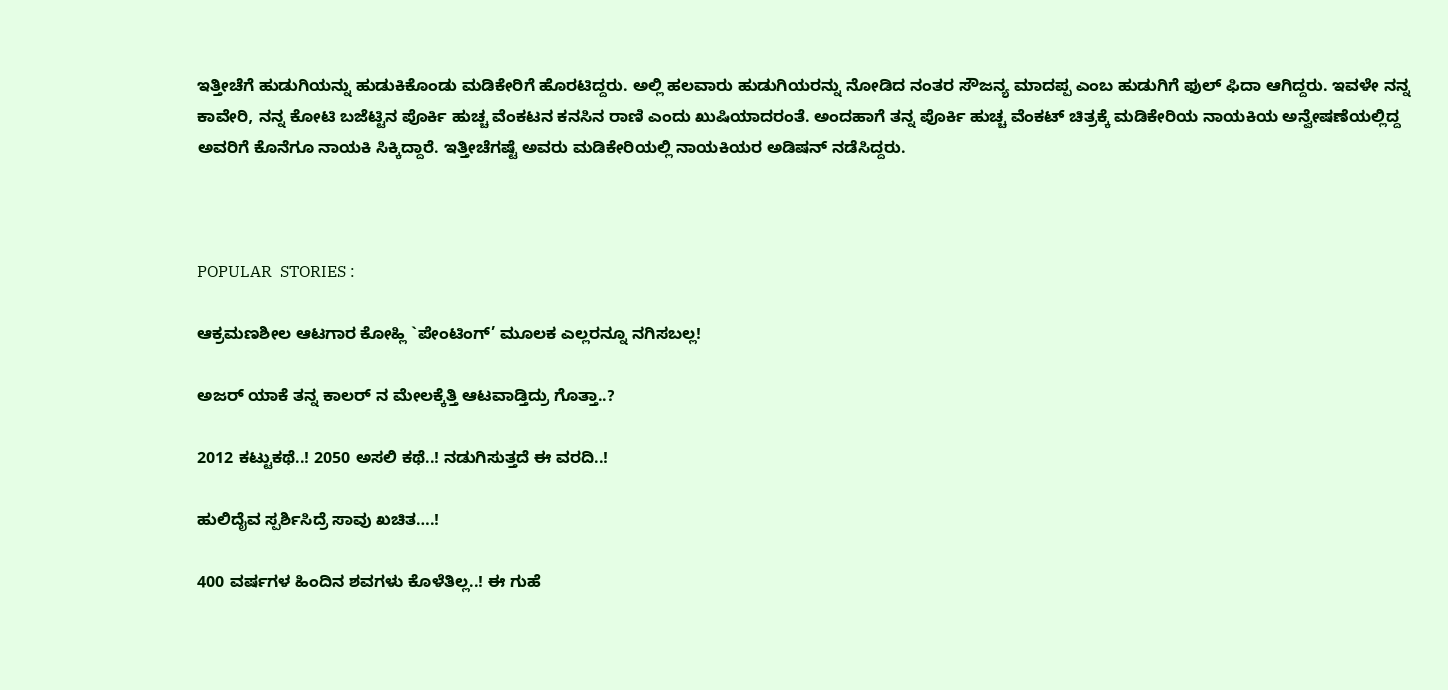ಇತ್ತೀಚೆಗೆ ಹುಡುಗಿಯನ್ನು ಹುಡುಕಿಕೊಂಡು ಮಡಿಕೇರಿಗೆ ಹೊರಟಿದ್ದರು. ಅಲ್ಲಿ ಹಲವಾರು ಹುಡುಗಿಯರನ್ನು ನೋಡಿದ ನಂತರ ಸೌಜನ್ಯ ಮಾದಪ್ಪ ಎಂಬ ಹುಡುಗಿಗೆ ಫುಲ್ ಫಿದಾ ಆಗಿದ್ದರು. ಇವಳೇ ನನ್ನ ಕಾವೇರಿ, ನನ್ನ ಕೋಟಿ ಬಜೆಟ್ಟಿನ ಪೊರ್ಕಿ ಹುಚ್ಚ ವೆಂಕಟನ ಕನಸಿನ ರಾಣಿ ಎಂದು ಖುಷಿಯಾದರಂತೆ. ಅಂದಹಾಗೆ ತನ್ನ ಪೊರ್ಕಿ ಹುಚ್ಚ ವೆಂಕಟ್ ಚಿತ್ರಕ್ಕೆ ಮಡಿಕೇರಿಯ ನಾಯಕಿಯ ಅನ್ವೇಷಣೆಯಲ್ಲಿದ್ದ ಅವರಿಗೆ ಕೊನೆಗೂ ನಾಯಕಿ ಸಿಕ್ಕಿದ್ದಾರೆ. ಇತ್ತೀಚೆಗಷ್ಟೆ ಅವರು ಮಡಿಕೇರಿಯಲ್ಲಿ ನಾಯಕಿಯರ ಅಡಿಷನ್ ನಡೆಸಿದ್ದರು.



POPULAR  STORIES :

ಆಕ್ರಮಣಶೀಲ ಆಟಗಾರ ಕೋಹ್ಲಿ `ಪೇಂಟಿಂಗ್’ ಮೂಲಕ ಎಲ್ಲರನ್ನೂ ನಗಿಸಬಲ್ಲ!

ಅಜರ್ ಯಾಕೆ ತನ್ನ ಕಾಲರ್ ನ ಮೇಲಕ್ಕೆತ್ತಿ ಆಟವಾಡ್ತಿದ್ರು ಗೊತ್ತಾ..?

2012 ಕಟ್ಟುಕಥೆ..! 2050 ಅಸಲಿ ಕಥೆ..! ನಡುಗಿಸುತ್ತದೆ ಈ ವರದಿ..!

ಹುಲಿದೈವ ಸ್ಪರ್ಶಿಸಿದ್ರೆ ಸಾವು ಖಚಿತ….!

400 ವರ್ಷಗಳ ಹಿಂದಿನ ಶವಗಳು ಕೊಳೆತಿಲ್ಲ..! ಈ ಗುಹೆ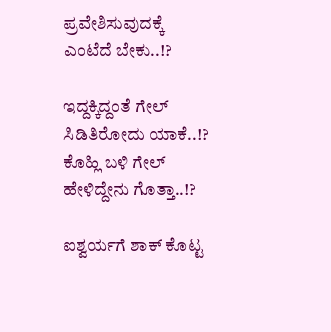ಪ್ರವೇಶಿಸುವುದಕ್ಕೆ ಎಂಟೆದೆ ಬೇಕು..!?

ಇದ್ದಕ್ಕಿದ್ದಂತೆ ಗೇಲ್ ಸಿಡಿತಿರೋದು ಯಾಕೆ..!? ಕೊಹ್ಲಿ ಬಳಿ ಗೇಲ್ ಹೇಳಿದ್ದೇನು ಗೊತ್ತಾ..!?

ಐಶ್ವರ್ಯಗೆ ಶಾಕ್ ಕೊಟ್ಟ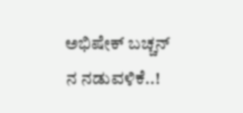ಅಭಿಷೇಕ್ ಬಚ್ಚನ್ ನ ನಡುವಳಿಕೆ..!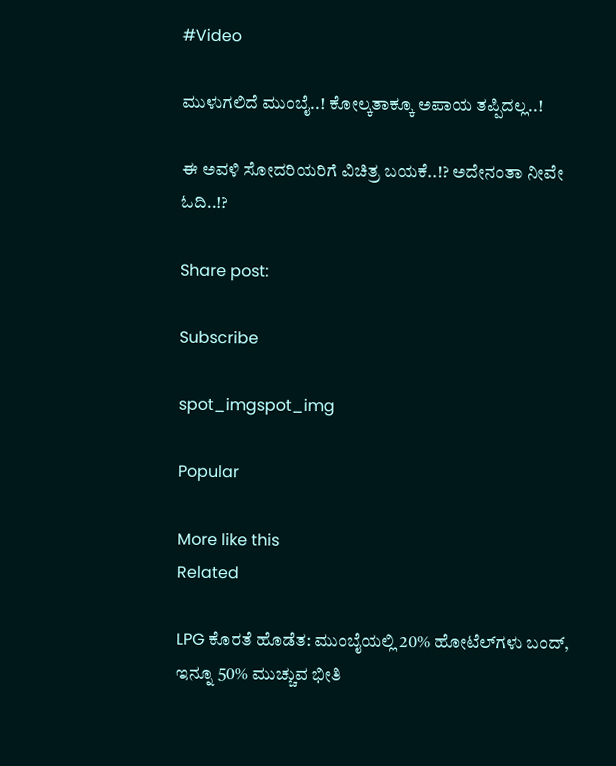#Video

ಮುಳುಗಲಿದೆ ಮುಂಬೈ..! ಕೋಲ್ಕತಾಕ್ಕೂ ಅಪಾಯ ತಪ್ಪಿದಲ್ಲ..!

ಈ ಅವಳಿ ಸೋದರಿಯರಿಗೆ ವಿಚಿತ್ರ ಬಯಕೆ..!? ಅದೇನಂತಾ ನೀವೇ ಓದಿ..!?

Share post:

Subscribe

spot_imgspot_img

Popular

More like this
Related

LPG ಕೊರತೆ ಹೊಡೆತ: ಮುಂಬೈಯಲ್ಲಿ 20% ಹೋಟೆಲ್‌ಗಳು ಬಂದ್, ಇನ್ನೂ 50% ಮುಚ್ಚುವ ಭೀತಿ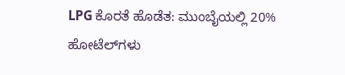LPG ಕೊರತೆ ಹೊಡೆತ: ಮುಂಬೈಯಲ್ಲಿ 20% ಹೋಟೆಲ್‌ಗಳು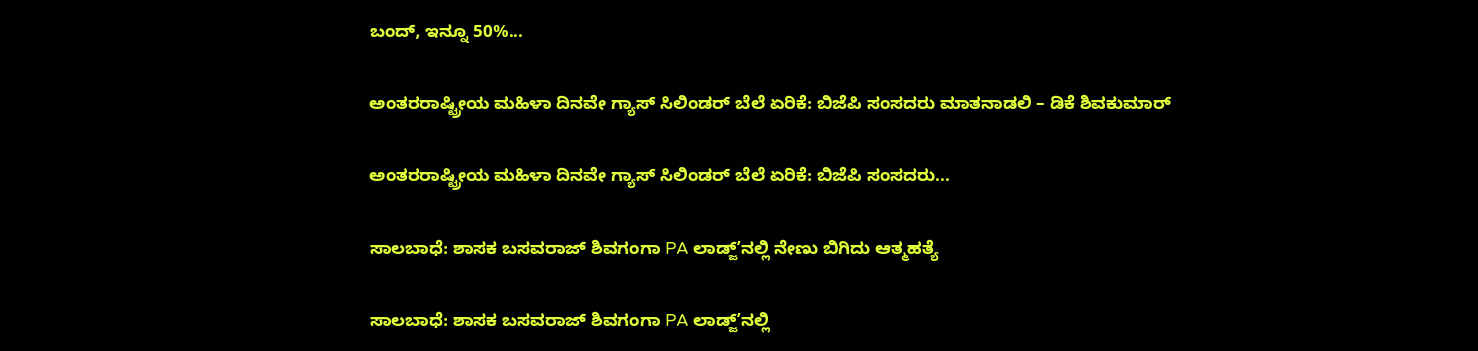ಬಂದ್, ಇನ್ನೂ 50%...

ಅಂತರರಾಷ್ಟ್ರೀಯ ಮಹಿಳಾ ದಿನವೇ ಗ್ಯಾಸ್ ಸಿಲಿಂಡರ್ ಬೆಲೆ ಏರಿಕೆ: ಬಿಜೆಪಿ ಸಂಸದರು ಮಾತನಾಡಲಿ – ಡಿಕೆ ಶಿವಕುಮಾರ್

ಅಂತರರಾಷ್ಟ್ರೀಯ ಮಹಿಳಾ ದಿನವೇ ಗ್ಯಾಸ್ ಸಿಲಿಂಡರ್ ಬೆಲೆ ಏರಿಕೆ: ಬಿಜೆಪಿ ಸಂಸದರು...

ಸಾಲಬಾಧೆ: ಶಾಸಕ ಬಸವರಾಜ್ ಶಿವಗಂಗಾ PA ಲಾಡ್ಜ್ʼನಲ್ಲಿ ನೇಣು ಬಿಗಿದು ಆತ್ಮಹತ್ಯೆ

ಸಾಲಬಾಧೆ: ಶಾಸಕ ಬಸವರಾಜ್ ಶಿವಗಂಗಾ PA ಲಾಡ್ಜ್ʼನಲ್ಲಿ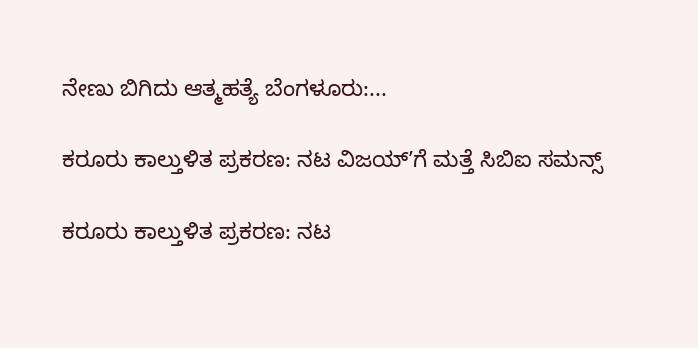ನೇಣು ಬಿಗಿದು ಆತ್ಮಹತ್ಯೆ ಬೆಂಗಳೂರು:...

ಕರೂರು ಕಾಲ್ತುಳಿತ ಪ್ರಕರಣ: ನಟ ವಿಜಯ್ʼಗೆ ಮತ್ತೆ ಸಿಬಿಐ ಸಮನ್ಸ್

ಕರೂರು ಕಾಲ್ತುಳಿತ ಪ್ರಕರಣ: ನಟ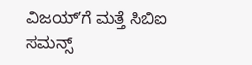ವಿಜಯ್ʼಗೆ ಮತ್ತೆ ಸಿಬಿಐ ಸಮನ್ಸ್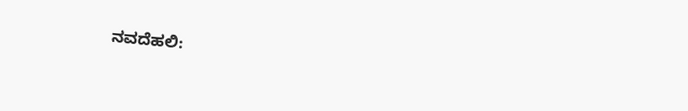ನವದೆಹಲಿ: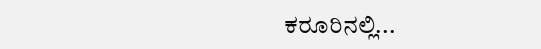ಕರೂರಿನಲ್ಲಿ...